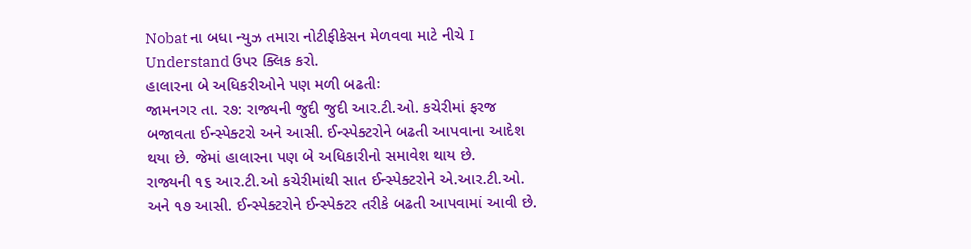Nobat ના બધા ન્યુઝ તમારા નોટીફીકેસન મેળવવા માટે નીચે I Understand ઉપર ક્લિક કરો.
હાલારના બે અધિકરીઓને પણ મળી બઢતીઃ
જામનગર તા. ર૭: રાજ્યની જુદી જુદી આર.ટી.ઓ. કચેરીમાં ફરજ બજાવતા ઈન્સ્પેક્ટરો અને આસી. ઈન્સ્પેક્ટરોને બઢતી આપવાના આદેશ થયા છે. જેમાં હાલારના પણ બે અધિકારીનો સમાવેશ થાય છે.
રાજ્યની ૧૬ આર.ટી.ઓ કચેરીમાંથી સાત ઈન્સ્પેક્ટરોને એ.આર.ટી.ઓ. અને ૧૭ આસી. ઈન્સ્પેક્ટરોને ઈન્સ્પેક્ટર તરીકે બઢતી આપવામાં આવી છે.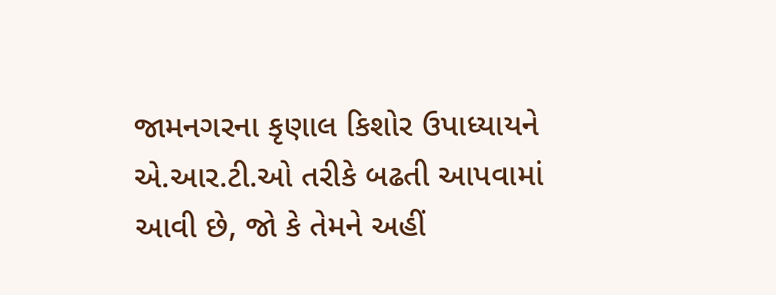જામનગરના કૃણાલ કિશોર ઉપાધ્યાયને એ.આર.ટી.ઓ તરીકે બઢતી આપવામાં આવી છે, જો કે તેમને અહીં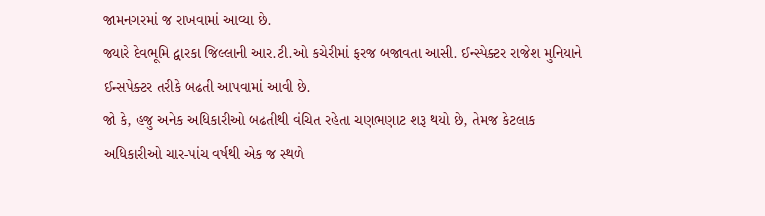જામનગરમાં જ રાખવામાં આવ્યા છે.
જ્યારે દેવભૂમિ દ્વારકા જિલ્લાની આર.ટી.ઓ કચેરીમાં ફરજ બજાવતા આસી. ઈન્સ્પેક્ટર રાજેશ મુનિયાને ઈન્સપેક્ટર તરીકે બઢતી આપવામાં આવી છે.
જો કે, હજુ અનેક અધિકારીઓ બઢતીથી વંચિત રહેતા ચણભણાટ શરૂ થયો છે, તેમજ કેટલાક અધિકારીઓ ચાર-પાંચ વર્ષથી એક જ સ્થળે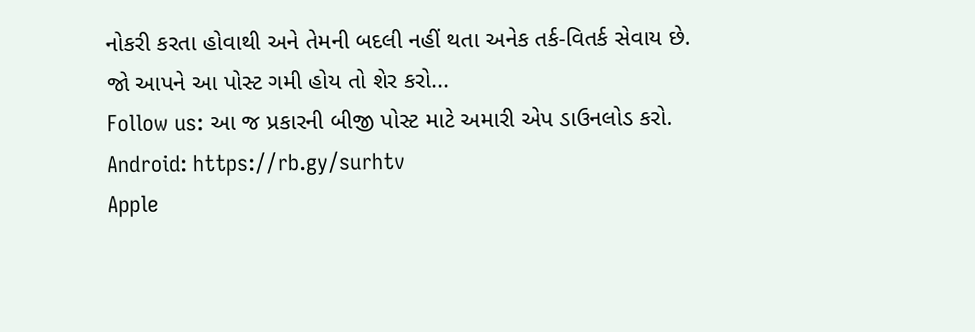નોકરી કરતા હોવાથી અને તેમની બદલી નહીં થતા અનેક તર્ક-વિતર્ક સેવાય છે.
જો આપને આ પોસ્ટ ગમી હોય તો શેર કરો...
Follow us: આ જ પ્રકારની બીજી પોસ્ટ માટે અમારી એપ ડાઉનલોડ કરો.
Android: https://rb.gy/surhtv
Apple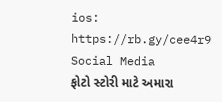ios: https://rb.gy/cee4r9
Social Media
ફોટો સ્ટોરી માટે અમારા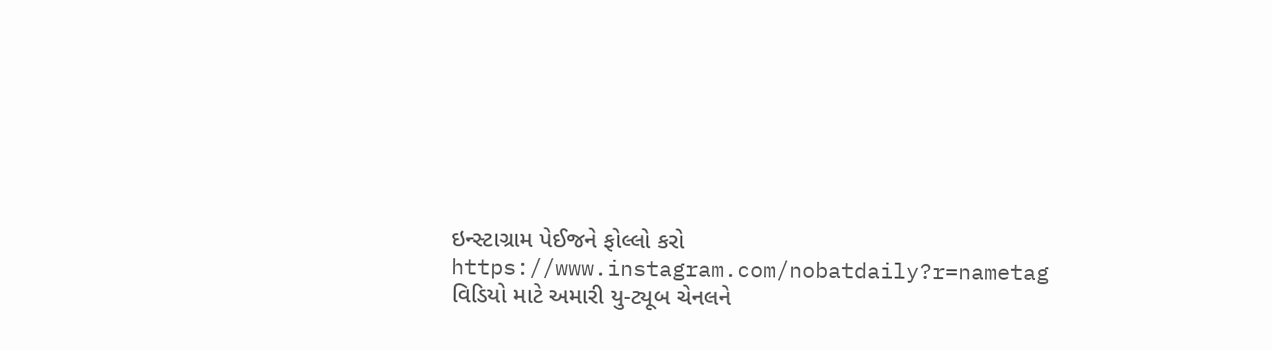ઇન્સ્ટાગ્રામ પેઈજને ફોલ્લો કરો
https://www.instagram.com/nobatdaily?r=nametag
વિડિયો માટે અમારી યુ-ટ્યૂબ ચેનલને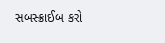સબસ્ક્રાઈબ કરો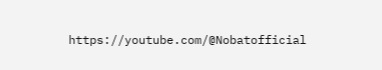https://youtube.com/@Nobatofficial